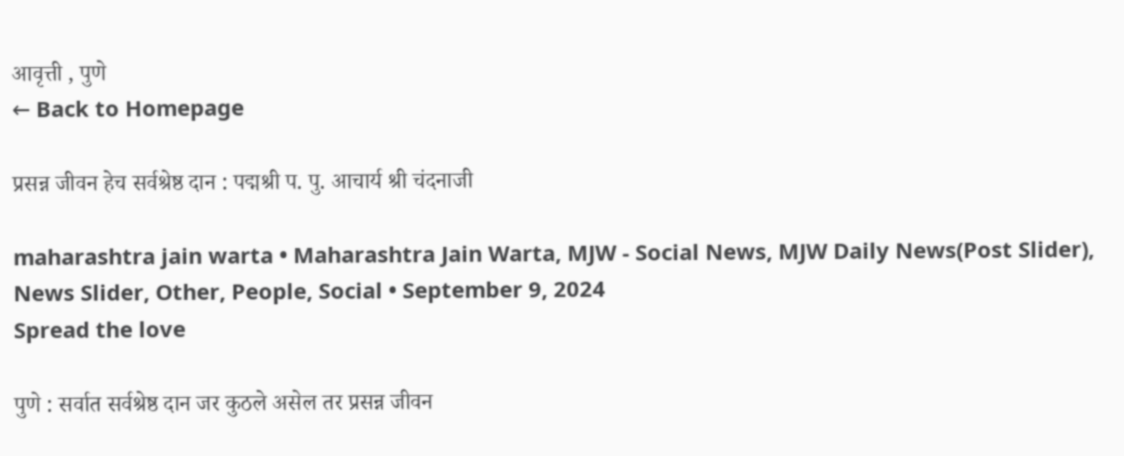आवृत्ती , पुणे
← Back to Homepage

प्रसन्न जीवन हेच सर्वश्रेष्ठ दान : पद्मश्री प. पु. आचार्य श्री चंदनाजी

maharashtra jain warta • Maharashtra Jain Warta, MJW - Social News, MJW Daily News(Post Slider), News Slider, Other, People, Social • September 9, 2024
Spread the love

पुणे : सर्वात सर्वश्रेष्ठ दान जर कुठले असेल तर प्रसन्न जीवन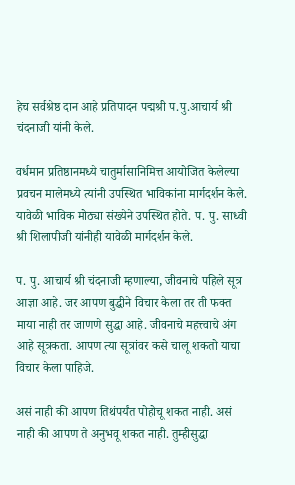हेच सर्वश्रेष्ठ दान आहे प्रतिपादन पद्मश्री प.पु.आचार्य श्री चंदनाजी यांनी केले.

वर्धमान प्रतिष्ठानमध्ये चातुर्मासानिमित्त आयोजित केलेल्या प्रवचन मालेमध्ये त्यांनी उपस्थित भाविकांना मार्गदर्शन केले. यावेळी भाविक मोठ्या संख्येने उपस्थित होते. प. पु. साध्वी श्री शिलापीजी यांनीही यावेळी मार्गदर्शन केले.

प. पु. आचार्य श्री चंदनाजी म्हणाल्या, जीवनाचे पहिले सूत्र आज्ञा आहे. जर आपण बुद्धीने विचार केला तर ती फक्त माया नाही तर जाणणे सुद्धा आहे. जीवनाचे महत्त्वाचे अंग आहे सूत्रकता. आपण त्या सूत्रांवर कसे चालू शकतो याचा विचार केला पाहिजे.

असं नाही की आपण तिथंपर्यंत पोहोचू शकत नाही. असं नाही की आपण ते अनुभवू शकत नाही. तुम्हीसुद्धा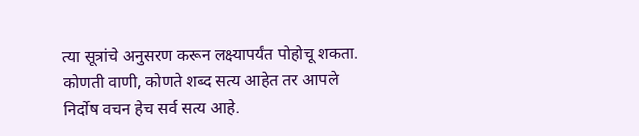त्या सूत्रांचे अनुसरण करून लक्ष्यापर्यंत पोहोचू शकता. कोणती वाणी, कोणते शब्द सत्य आहेत तर आपले निर्दोष वचन हेच सर्व सत्य आहे.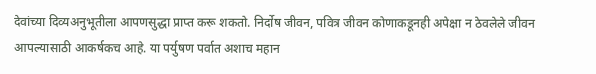देवांच्या दिव्यअनुभूतीला आपणसुद्धा प्राप्त करू शकतो. निर्दोष जीवन, पवित्र जीवन कोणाकडूनही अपेक्षा न ठेवलेले जीवन आपल्यासाठी आकर्षकच आहे. या पर्युषण पर्वात अशाच महान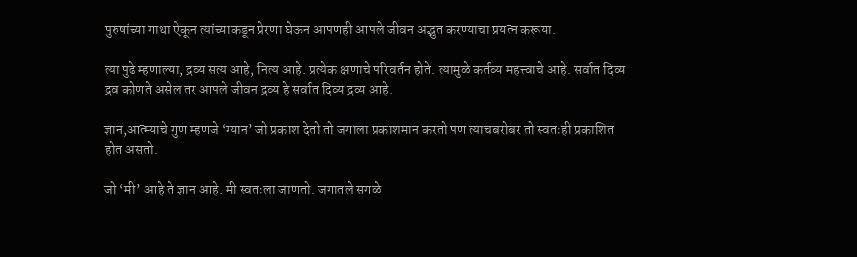पुरुषांच्या गाथा ऐकून त्यांच्याकडून प्रेरणा घेऊन आपणही आपले जीवन अद्भुत करण्याचा प्रयत्न करूया.

त्या पुढे म्हणाल्या, द्रव्य सत्य आहे, नित्य आहे. प्रत्येक क्षणाचे परिवर्तन होते. त्यामुळे कर्तव्य महत्त्वाचे आहे. सर्वात दिव्य द्रव कोणते असेल तर आपले जीवन द्रव्य हे सर्वात दिव्य द्रव्य आहे.

ज्ञान,आत्म्याचे गुण म्हणजे ‘ग्यान’ जो प्रकाश देतो तो जगाला प्रकाशमान करतो पण त्याचबरोबर तो स्वतःही प्रकाशित होत असतो.

जो ‘मी’ आहे ते ज्ञान आहे. मी स्वतःला जाणतो. जगातले सगळे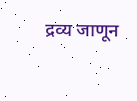द्रव्य जाणून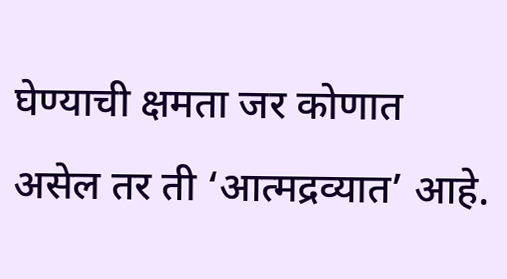घेण्याची क्षमता जर कोणात असेल तर ती ‘आत्मद्रव्यात’ आहे.